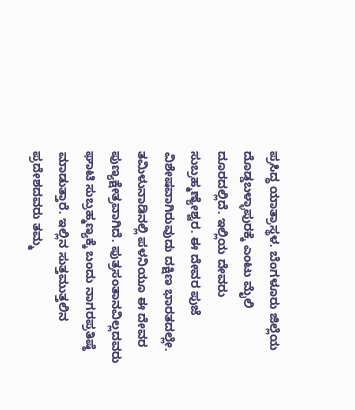ಪ್ರಸಿದ್ಧ ಯಾತ್ರಾಸ್ಥಳ. ಬೆಂಗಳೂರು ಜಿಲ್ಲೆಯ ದೊಡ್ಡಬಳ್ಳಾಪುರಕ್ಕೆ ಎಂಟು ಮೈಲಿ ದೂರದಲ್ಲಿದೆ. ಇಲ್ಲಿಯ ದೇವರು ಸುಬ್ರಹ್ಮಣ್ಯೇಶ್ವರ. ಈ ದೇವರ ಪುಜೆ ವಿಶೇಷವಾಗಿರುವುದು ದಕ್ಷಿಣ ಭಾರತದಲ್ಲೇ. ತಮಿಳುನಾಡಿನಲ್ಲಿ ಪಳನಿಯೂ ಈ ದೇವರ ಪುಣ್ಯಕ್ಷೇತ್ರವಾಗಿದೆ. ಪುತ್ರಸಂತಾನವಿಲ್ಲದವರು ಘಾಟಿ ಸುಬ್ರಹ್ಮಣ್ಯಕ್ಕೆ ಬಂದು ನಾಗರಪ್ರತಿಷ್ಠೆ ಮಾಡುತ್ತಾರೆ. ಇಲ್ಲಿನ ಸುತ್ತಮುತ್ತಲಿನ ಪ್ರದೇಶದವರು ತಮ್ಮ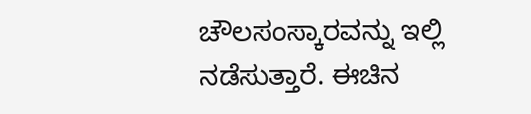ಚೌಲಸಂಸ್ಕಾರವನ್ನು ಇಲ್ಲಿ ನಡೆಸುತ್ತಾರೆ. ಈಚಿನ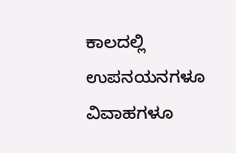ಕಾಲದಲ್ಲಿ ಉಪನಯನಗಳೂ ವಿವಾಹಗಳೂ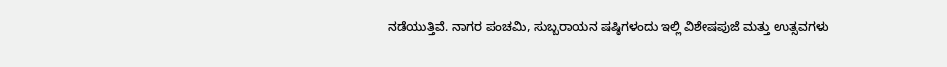ನಡೆಯುತ್ತಿವೆ. ನಾಗರ ಪಂಚಮಿ, ಸುಬ್ಬರಾಯನ ಷಷ್ಠಿಗಳಂದು ಇಲ್ಲಿ ವಿಶೇಷಪುಜೆ ಮತ್ತು ಉತ್ಸವಗಳು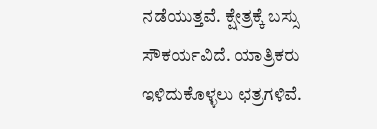ನಡೆಯುತ್ತವೆ. ಕ್ಷೇತ್ರಕ್ಕೆ ಬಸ್ಸು ಸೌಕರ್ಯವಿದೆ. ಯಾತ್ರಿಕರು ಇಳಿದುಕೊಳ್ಳಲು ಛತ್ರಗಳಿವೆ.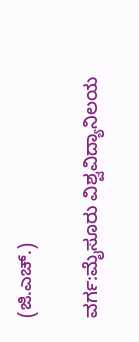(ಜಿ.ಎಚ್.)

ವರ್ಗ:ಮೈಸೂರು ವಿಶ್ವವಿದ್ಯಾನಿಲಯ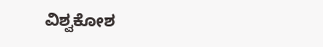ವಿಶ್ವಕೋಶ